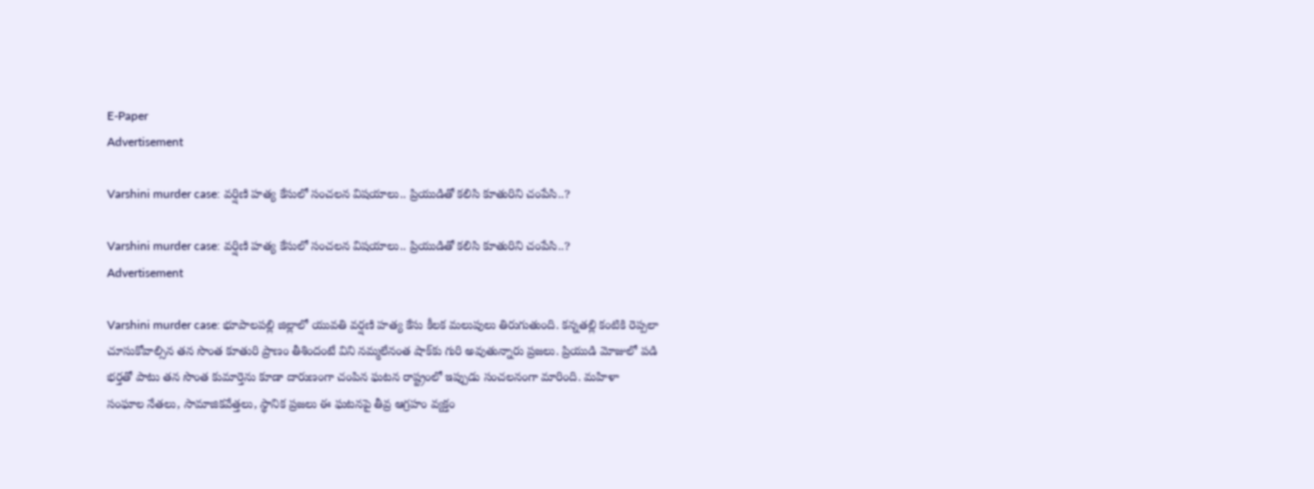E-Paper
Advertisement

Varshini murder case: వర్షిణి హత్య కేసులో సంచలన విషయాలు.. ప్రియుడితో కలిసి కూతురిని చంపేసి..?

Varshini murder case: వర్షిణి హత్య కేసులో సంచలన విషయాలు.. ప్రియుడితో కలిసి కూతురిని చంపేసి..?
Advertisement

Varshini murder case: భూపాలపల్లి జిల్లాలో యువతి వర్షణి హత్య కేసు కీలక మలుపులు తిరుగుతుంది. కన్నతల్లి కంటికి రెప్పలా చూసుకోవాల్సిన తన సొంత కూతురి ప్రాణం తీశిందంటే విని నమ్మలేనంత షాక్‌కు గురి అవుతున్నారు ప్రజలు. ప్రియుడి మోజులో పడి భర్తతో పాటు తన సొంత కుమార్తెను కూడా దారుణంగా చంపిన ఘటన రాష్ట్రంలో ఇప్పుడు సంచలనంగా మారింది. మహిళా సంఘాల నేతలు, సామాజికవేత్తలు, స్థానిక ప్రజలు ఈ ఘటనపై తీవ్ర ఆగ్రహం వ్యక్తం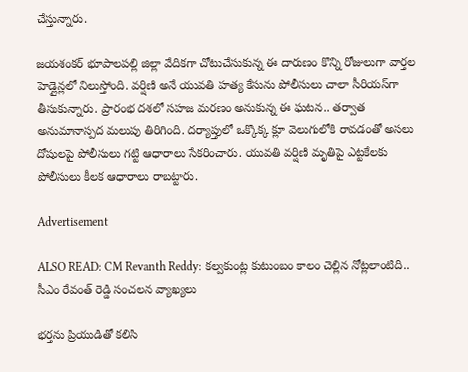చేస్తున్నారు.

జయశంకర్ భూపాలపల్లి జిల్లా వేదికగా చోటుచేసుకున్న ఈ దారుణం కొన్ని రోజులుగా వార్తల హెడ్లైన్లలో నిలుస్తోంది. వర్షిణి అనే యువతి హత్య కేసును పోలీసులు చాలా సీరియస్‌గా తీసుకున్నారు. ప్రారంభ దశలో సహజ మరణం అనుకున్న ఈ ఘటన.. తర్వాత అనుమానాస్పద మలుపు తిరిగింది. దర్యాప్తులో ఒక్కొక్క క్లూ వెలుగులోకి రావడంతో అసలు దోషులపై పోలీసులు గట్టి ఆధారాలు సేకరించారు. యువతి వర్షిణి మృతిపై ఎట్టకేలకు పోలీసులు కీలక ఆధారాలు రాబట్టారు.

Advertisement

ALSO READ: CM Revanth Reddy: కల్వకుంట్ల కుటుంబం కాలం చెల్లిన నోట్లలాంటిది.. సీఎం రేవంత్ రెడ్డి సంచలన వ్యాఖ్యలు

భర్తను ప్రియుడితో కలిసి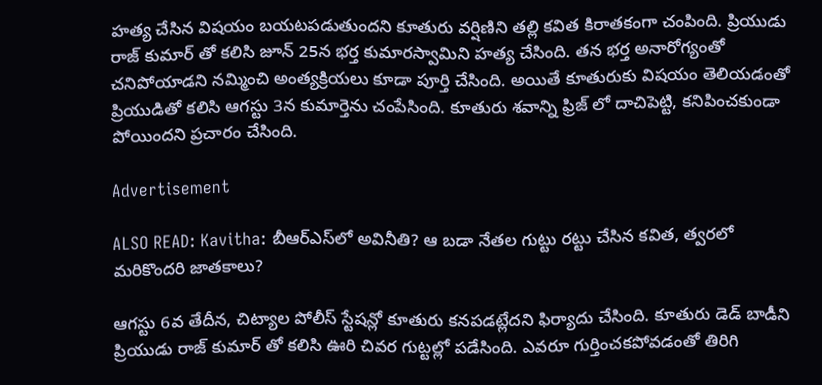హత్య చేసిన విషయం బయటపడుతుందని కూతురు వర్షిణిని తల్లి కవిత కిరాతకంగా చంపింది. ప్రియుడు రాజ్ కుమార్ తో కలిసి జూన్ 25న భర్త కుమారస్వామిని హత్య చేసింది. తన భర్త అనారోగ్యంతో చనిపోయాడని నమ్మించి అంత్యక్రియలు కూడా పూర్తి చేసింది. అయితే కూతురుకు విషయం తెలియడంతో ప్రియుడితో కలిసి ఆగస్టు 3న కుమార్తెను చంపేసింది. కూతురు శవాన్ని ఫ్రిజ్ లో దాచిపెట్టి, కనిపించకుండా పోయిందని ప్రచారం చేసింది.

Advertisement

ALSO READ: Kavitha: బీఆర్ఎస్‌లో అవినీతి? ఆ బడా నేతల గుట్టు రట్టు చేసిన కవిత, త్వరలో మరికొందరి జాతకాలు?

ఆగస్టు 6వ తేదీన, చిట్యాల పోలీస్ స్టేషన్లో కూతురు కనపడట్లేదని ఫిర్యాదు చేసింది. కూతురు డెడ్ బాడీని ప్రియుడు రాజ్ కుమార్ తో కలిసి ఊరి చివర గుట్టల్లో పడేసింది. ఎవరూ గుర్తించకపోవడంతో తిరిగి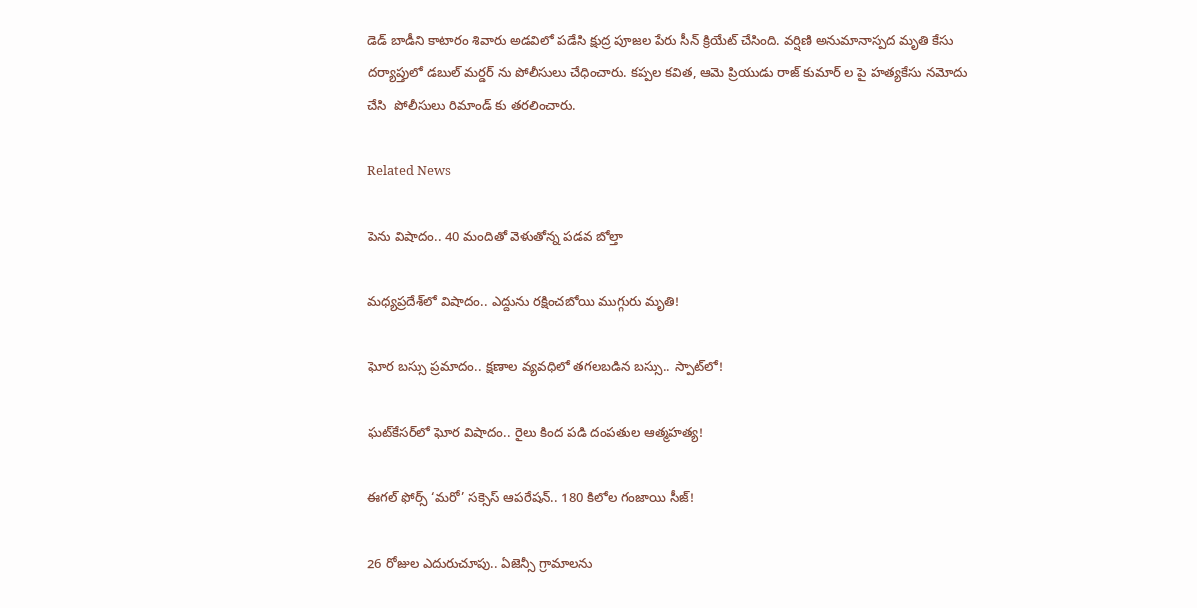డెడ్ బాడీని కాటారం శివారు అడవిలో పడేసి క్షుద్ర పూజల పేరు సీన్ క్రియేట్ చేసింది. వర్షిణి అనుమానాస్పద మృతి కేసు దర్యాప్తులో డబుల్ మర్డర్ ను పోలీసులు చేధించారు. కప్పల కవిత, ఆమె ప్రియుడు రాజ్ కుమార్ ల పై హత్యకేసు నమోదు చేసి  పోలీసులు రిమాండ్ కు తరలించారు.

Related News

పెను విషాదం.. 40 మందితో వెళుతోన్న ప‌డ‌వ బోల్తా

మధ్యప్రదేశ్‌లో విషాదం.. ఎద్దును రక్షించబోయి ముగ్గురు మృతి!

ఘోర బస్సు ప్రమాదం.. క్షణాల వ్యవధిలో తగలబడిన బస్సు.. స్పాట్‌లో!

ఘట్‌కేసర్‌లో ఘోర విషాదం.. రైలు కింద పడి దంపతుల ఆత్మహత్య!

ఈగల్ ఫోర్స్ ‘మరో’ సక్సెస్ ఆపరేషన్.. 180 కిలోల గంజాయి సీజ్!

26 రోజుల ఎదురుచూపు.. ఏజెన్సీ గ్రామాలను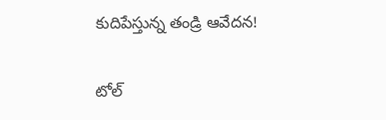కుదిపేస్తున్న తండ్రి ఆవేదన!

టోల్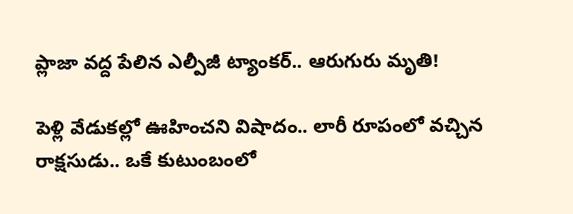ప్లాజా వద్ద పేలిన ఎల్పీజీ ట్యాంకర్.. ఆరుగురు మృతి!

పెళ్లి వేడుకల్లో ఊహించని విషాదం.. లారీ రూపంలో వచ్చిన రాక్షసుడు.. ఒకే కుటుంబంలో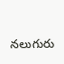నలుగురు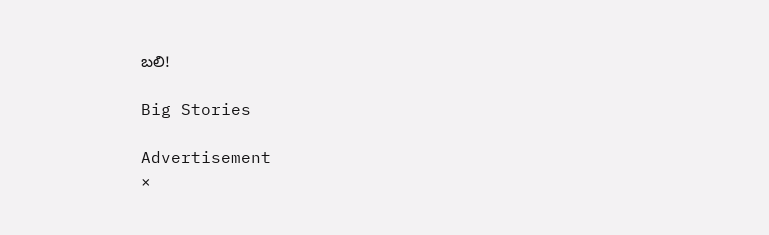బలి!

Big Stories

Advertisement
×